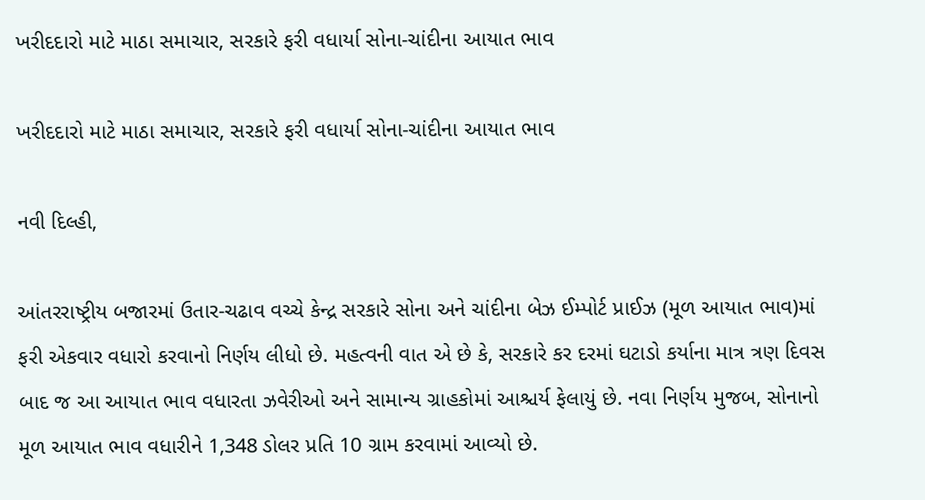ખરીદદારો માટે માઠા સમાચાર, સરકારે ફરી વધાર્યા સોના-ચાંદીના આયાત ભાવ

ખરીદદારો માટે માઠા સમાચાર, સરકારે ફરી વધાર્યા સોના-ચાંદીના આયાત ભાવ

નવી દિલ્હી,

આંતરરાષ્ટ્રીય બજારમાં ઉતાર-ચઢાવ વચ્ચે કેન્દ્ર સરકારે સોના અને ચાંદીના બેઝ ઈમ્પોર્ટ પ્રાઈઝ (મૂળ આયાત ભાવ)માં ફરી એકવાર વધારો કરવાનો નિર્ણય લીધો છે. મહત્વની વાત એ છે કે, સરકારે કર દરમાં ઘટાડો કર્યાના માત્ર ત્રણ દિવસ બાદ જ આ આયાત ભાવ વધારતા ઝવેરીઓ અને સામાન્ય ગ્રાહકોમાં આશ્ચર્ય ફેલાયું છે. નવા નિર્ણય મુજબ, સોનાનો મૂળ આયાત ભાવ વધારીને 1,348 ડોલર પ્રતિ 10 ગ્રામ કરવામાં આવ્યો છે.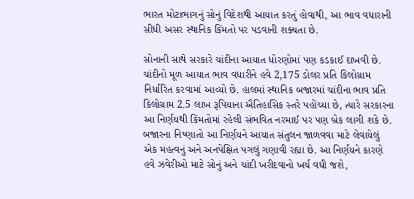ભારત મોટાભાગનું સોનું વિદેશથી આયાત કરતું હોવાથી, આ ભાવ વધારાની સીધી અસર સ્થાનિક કિંમતો પર પડવાની શક્યતા છે.

સોનાની સાથે સરકારે ચાંદીના આયાત ધોરણોમાં પણ કડકાઈ દાખવી છે. ચાંદીનો મૂળ આયાત ભાવ વધારીને હવે 2,175 ડોલર પ્રતિ કિલોગ્રામ નિર્ધારિત કરવામાં આવ્યો છે. હાલમાં સ્થાનિક બજારમાં ચાંદીના ભાવ પ્રતિ કિલોગ્રામ 2.5 લાખ રૂપિયાના ઐતિહાસિક સ્તરે પહોંચ્યા છે, ત્યારે સરકારના આ નિર્ણયથી કિંમતોમાં રહેલી સંભવિત નરમાઈ પર પણ બ્રેક લાગી શકે છે. બજારના નિષ્ણાતો આ નિર્ણયને આયાત સંતુલન જાળવવા માટે લેવાયેલું એક મહત્વનું અને અનપેક્ષિત પગલું ગણાવી રહ્યા છે. આ નિર્ણયને કારણે હવે ઝવેરીઓ માટે સોનું અને ચાંદી ખરીદવાનો ખર્ચ વધી જશે,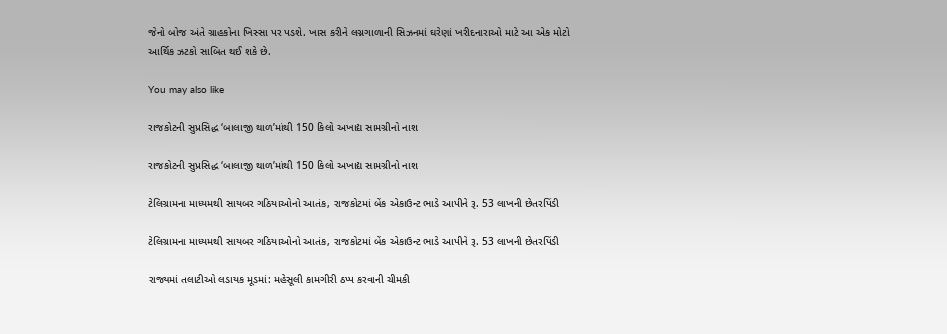જેનો બોજ અંતે ગ્રાહકોના ખિસ્સા પર પડશે. ખાસ કરીને લગ્નગાળાની સિઝનમાં ઘરેણાં ખરીદનારાઓ માટે આ એક મોટો આર્થિક ઝટકો સાબિત થઈ શકે છે.

You may also like

રાજકોટની સુપ્રસિદ્ધ ‘બાલાજી થાળ’માંથી 150 કિલો અખાદ્ય સામગ્રીનો નાશ

રાજકોટની સુપ્રસિદ્ધ ‘બાલાજી થાળ’માંથી 150 કિલો અખાદ્ય સામગ્રીનો નાશ

ટેલિગ્રામના માધ્યમથી સાયબર ગઠિયાઓનો આતંક, રાજકોટમાં બેંક એકાઉન્ટ ભાડે આપીને રૂ. 53 લાખની છેતરપિંડી

ટેલિગ્રામના માધ્યમથી સાયબર ગઠિયાઓનો આતંક, રાજકોટમાં બેંક એકાઉન્ટ ભાડે આપીને રૂ. 53 લાખની છેતરપિંડી

રાજ્યમાં તલાટીઓ લડાયક મૂડમાં: મહેસૂલી કામગીરી ઠપ્પ કરવાની ચીમકી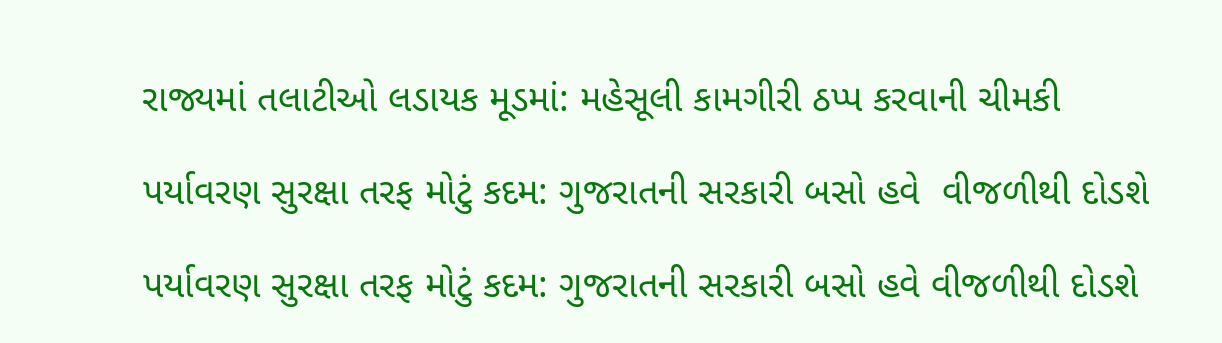રાજ્યમાં તલાટીઓ લડાયક મૂડમાં: મહેસૂલી કામગીરી ઠપ્પ કરવાની ચીમકી

પર્યાવરણ સુરક્ષા તરફ મોટું કદમ: ગુજરાતની સરકારી બસો હવે  વીજળીથી દોડશે

પર્યાવરણ સુરક્ષા તરફ મોટું કદમ: ગુજરાતની સરકારી બસો હવે વીજળીથી દોડશે